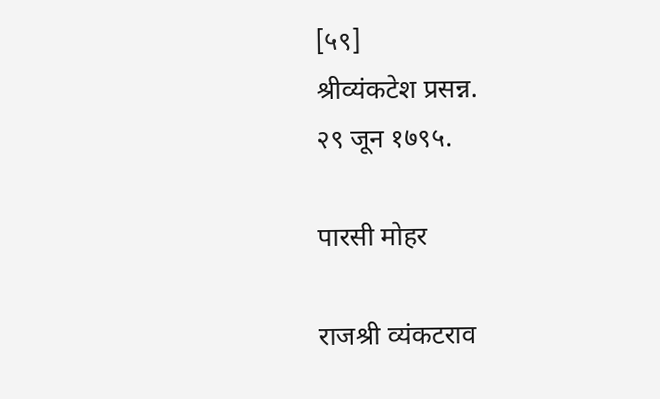[५९]                                                                       श्रीव्यंकटेश प्रसन्न.                                                               २९ जून १७९५.

पारसी मोहर

राजश्री व्यंकटराव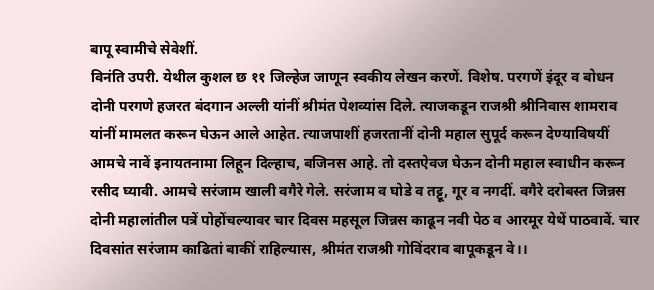बापू स्वामीचे सेवेशीं.
विनंति उपरी. येथील कुशल छ ११ जिल्हेज जाणून स्वकीय लेखन करणें. विशेष. परगणें इंदूर व बोधन दोनी परगणे हजरत बंदगान अल्ली यांनीं श्रीमंत पेशव्यांस दिले. त्याजकडून राजश्री श्रीनिवास शामराव यांनीं मामलत करून घेऊन आले आहेत. त्याजपाशीं हजरतानीं दोनी महाल सुपूर्द करून देण्याविषयीं आमचे नावें इनायतनामा लिहून दिल्हाच, बजिनस आहे. तो दस्तऐवज घेऊन दोनी महाल स्वाधीन करून रसीद घ्यावी. आमचे सरंजाम खाली वगैरे गेले. सरंजाम व घोडे व तट्टू, गूर व नगदीं. वगैरे दरोबस्त जिन्नस दोनी महालांतील पत्रें पोहोंचल्यावर चार दिवस महसूल जिन्नस काढून नवी पेठ व आरमूर येथें पाठवावें. चार दिवसांत सरंजाम काढितां बाकीं राहिल्यास, श्रीमंत राजश्री गोविंदराव बापूकडून वे।।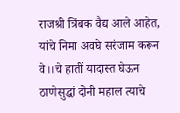राजश्री त्रिंबक वैद्य आले आहेत, यांचे निमा अवघे सरंजाम करून वे।।चे हातीं यादास्त घेऊन ठाणेसुद्धां दोनी महाल त्याचे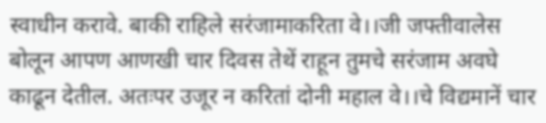स्वाधीन करावे. बाकी राहिले सरंजामाकरिता वे।।जी जफ्तीवालेस बोलून आपण आणखी चार दिवस तेथें राहून तुमचे सरंजाम अवघे काढून देतील. अतःपर उजूर न करितां दोनी महाल वे।।चे विद्यमानें चार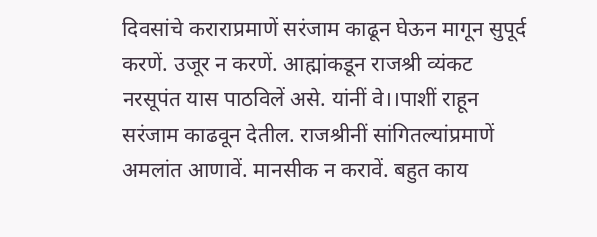दिवसांचे कराराप्रमाणें सरंजाम काढून घेऊन मागून सुपूर्द करणें. उजूर न करणें. आह्मांकडून राजश्री व्यंकट नरसूपंत यास पाठविलें असे. यांनीं वे।।पाशीं राहून सरंजाम काढवून देतील. राजश्रीनीं सांगितल्यांप्रमाणें अमलांत आणावें. मानसीक न करावें. बहुत काय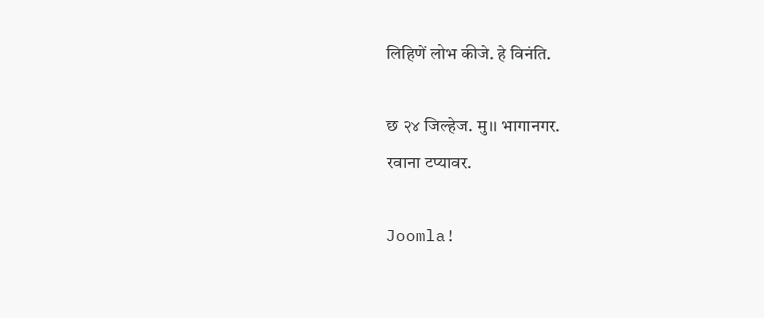लिहिणें लोभ कीजे. हे विनंति.

छ २४ जिल्हेज. मु।। भागानगर.
रवाना टप्यावर.

Joomla!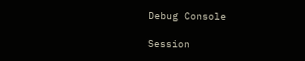Debug Console

Session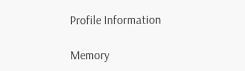Profile Information

Memory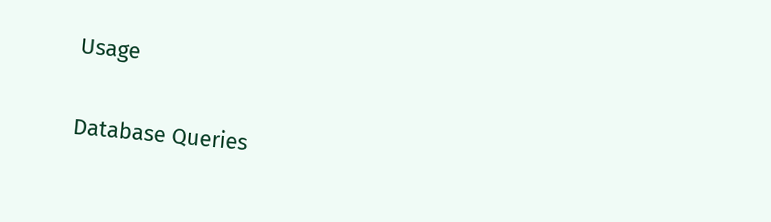Usage

Database Queries